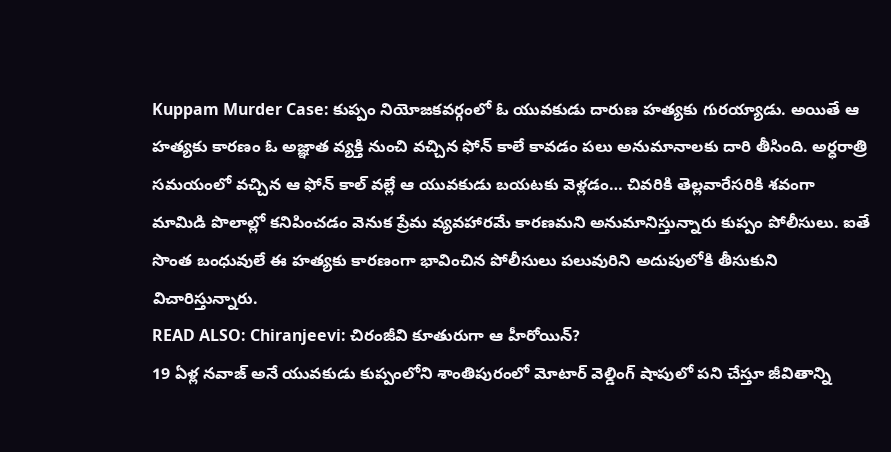Kuppam Murder Case: కుప్పం నియోజకవర్గంలో ఓ యువకుడు దారుణ హత్యకు గురయ్యాడు. అయితే ఆ హత్యకు కారణం ఓ అజ్ఞాత వ్యక్తి నుంచి వచ్చిన ఫోన్ కాలే కావడం పలు అనుమానాలకు దారి తీసింది. అర్ధరాత్రి సమయంలో వచ్చిన ఆ ఫోన్ కాల్ వల్లే ఆ యువకుడు బయటకు వెళ్లడం… చివరికి తెల్లవారేసరికి శవంగా మామిడి పొలాల్లో కనిపించడం వెనుక ప్రేమ వ్యవహారమే కారణమని అనుమానిస్తున్నారు కుప్పం పోలీసులు. ఐతే సొంత బంధువులే ఈ హత్యకు కారణంగా భావించిన పోలీసులు పలువురిని అదుపులోకి తీసుకుని విచారిస్తున్నారు.
READ ALSO: Chiranjeevi: చిరంజీవి కూతురుగా ఆ హీరోయిన్?
19 ఏళ్ల నవాజ్ అనే యువకుడు కుప్పంలోని శాంతిపురంలో మోటార్ వెల్డింగ్ షాపులో పని చేస్తూ జీవితాన్ని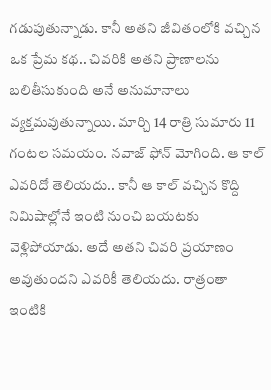గడుపుతున్నాడు. కానీ అతని జీవితంలోకి వచ్చిన ఒక ప్రేమ కథ.. చివరికి అతని ప్రాణాలను బలితీసుకుంది అనే అనుమానాలు వ్యక్తమవుతున్నాయి. మార్చి 14 రాత్రి సుమారు 11 గంటల సమయం. నవాజ్ ఫోన్ మోగింది. ఆ కాల్ ఎవరిదో తెలియదు.. కానీ ఆ కాల్ వచ్చిన కొద్ది నిమిషాల్లోనే ఇంటి నుంచి బయటకు వెళ్లిపోయాడు. అదే అతని చివరి ప్రయాణం అవుతుందని ఎవరికీ తెలియదు. రాత్రంతా ఇంటికి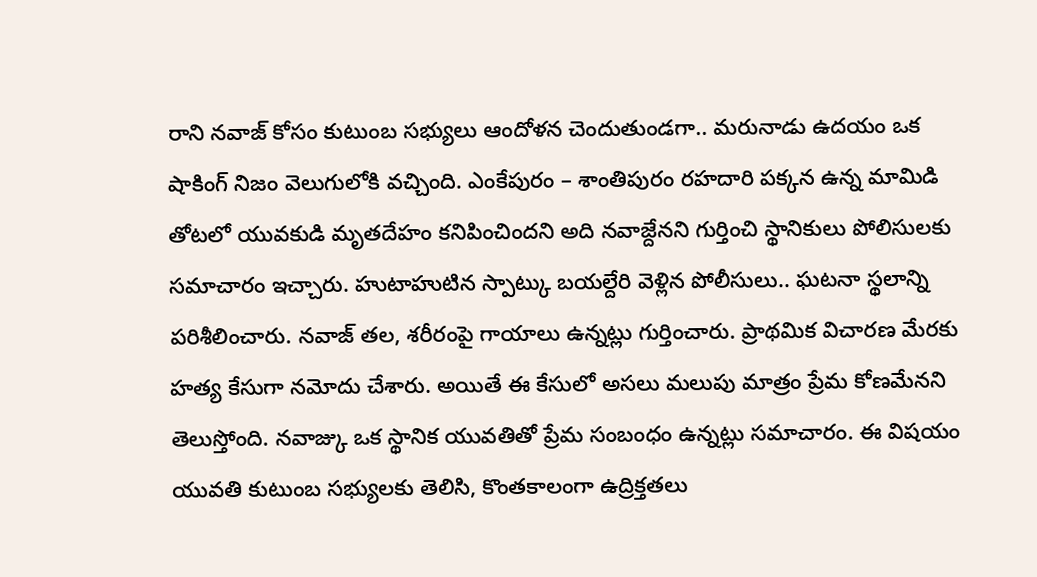రాని నవాజ్ కోసం కుటుంబ సభ్యులు ఆందోళన చెందుతుండగా.. మరునాడు ఉదయం ఒక షాకింగ్ నిజం వెలుగులోకి వచ్చింది. ఎంకేపురం – శాంతిపురం రహదారి పక్కన ఉన్న మామిడి తోటలో యువకుడి మృతదేహం కనిపించిందని అది నవాజ్దేనని గుర్తించి స్థానికులు పోలిసులకు సమాచారం ఇచ్చారు. హుటాహుటిన స్పాట్కు బయల్దేరి వెళ్లిన పోలీసులు.. ఘటనా స్థలాన్ని పరిశీలించారు. నవాజ్ తల, శరీరంపై గాయాలు ఉన్నట్లు గుర్తించారు. ప్రాథమిక విచారణ మేరకు హత్య కేసుగా నమోదు చేశారు. అయితే ఈ కేసులో అసలు మలుపు మాత్రం ప్రేమ కోణమేనని తెలుస్తోంది. నవాజ్కు ఒక స్థానిక యువతితో ప్రేమ సంబంధం ఉన్నట్లు సమాచారం. ఈ విషయం యువతి కుటుంబ సభ్యులకు తెలిసి, కొంతకాలంగా ఉద్రిక్తతలు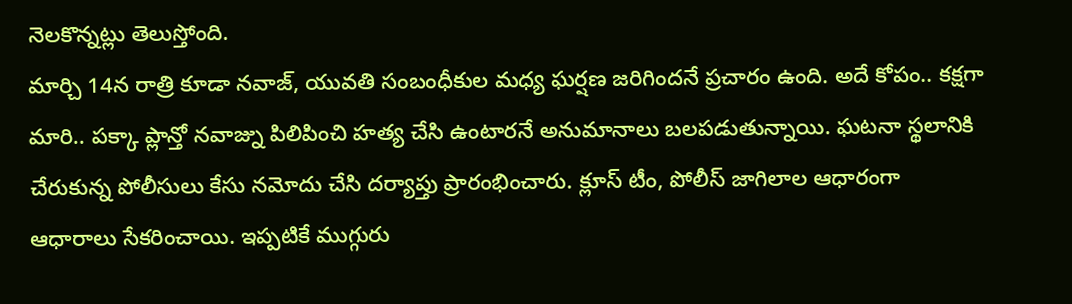నెలకొన్నట్లు తెలుస్తోంది.
మార్చి 14న రాత్రి కూడా నవాజ్, యువతి సంబంధీకుల మధ్య ఘర్షణ జరిగిందనే ప్రచారం ఉంది. అదే కోపం.. కక్షగా మారి.. పక్కా ప్లాన్తో నవాజ్ను పిలిపించి హత్య చేసి ఉంటారనే అనుమానాలు బలపడుతున్నాయి. ఘటనా స్థలానికి చేరుకున్న పోలీసులు కేసు నమోదు చేసి దర్యాప్తు ప్రారంభించారు. క్లూస్ టీం, పోలీస్ జాగిలాల ఆధారంగా ఆధారాలు సేకరించాయి. ఇప్పటికే ముగ్గురు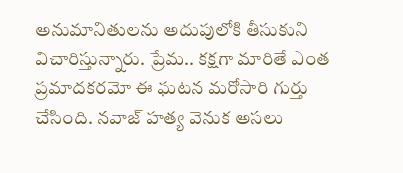అనుమానితులను అదుపులోకి తీసుకుని విచారిస్తున్నారు. ప్రేమ.. కక్షగా మారితే ఎంత ప్రమాదకరమో ఈ ఘటన మరోసారి గుర్తు చేసింది. నవాజ్ హత్య వెనుక అసలు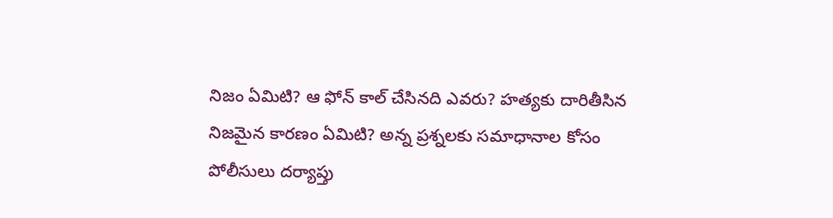నిజం ఏమిటి? ఆ ఫోన్ కాల్ చేసినది ఎవరు? హత్యకు దారితీసిన నిజమైన కారణం ఏమిటి? అన్న ప్రశ్నలకు సమాధానాల కోసం పోలీసులు దర్యాప్తు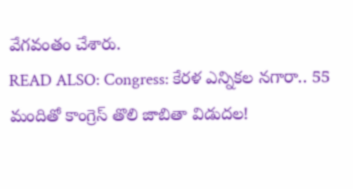వేగవంతం చేశారు.
READ ALSO: Congress: కేరళ ఎన్నికల నగారా.. 55 మందితో కాంగ్రెస్ తొలి జాబితా విడుదల!